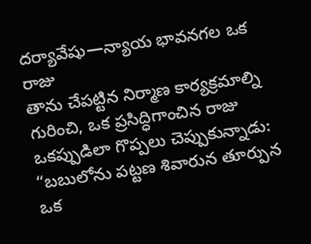దర్యావేషు—న్యాయ భావనగల ఒక రాజు
తాను చేపట్టిన నిర్మాణ కార్యక్రమాల్ని గురించి, ఒక ప్రసిద్ధిగాంచిన రాజు ఒకప్పుడిలా గొప్పలు చెప్పుకున్నాడు: “బబులోను పట్టణ శివారున తూర్పున ఒక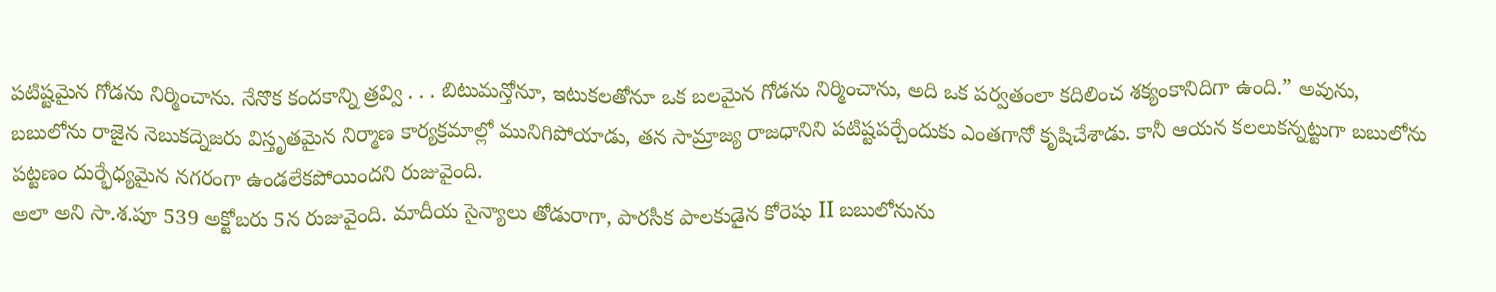పటిష్టమైన గోడను నిర్మించాను. నేనొక కందకాన్ని త్రవ్వి . . . బిటుమన్తోనూ, ఇటుకలతోనూ ఒక బలమైన గోడను నిర్మించాను, అది ఒక పర్వతంలా కదిలించ శక్యంకానిదిగా ఉంది.” అవును, బబులోను రాజైన నెబుకద్నెజరు విస్తృతమైన నిర్మాణ కార్యక్రమాల్లో మునిగిపోయాడు, తన సామ్రాజ్య రాజధానిని పటిష్టపర్చేందుకు ఎంతగానో కృషిచేశాడు. కానీ ఆయన కలలుకన్నట్టుగా బబులోను పట్టణం దుర్భేధ్యమైన నగరంగా ఉండలేకపోయిందని రుజువైంది.
అలా అని సా.శ.పూ 539 అక్టోబరు 5న రుజువైంది. మాదీయ సైన్యాలు తోడురాగా, పారసీక పాలకుడైన కోరెషు II బబులోనును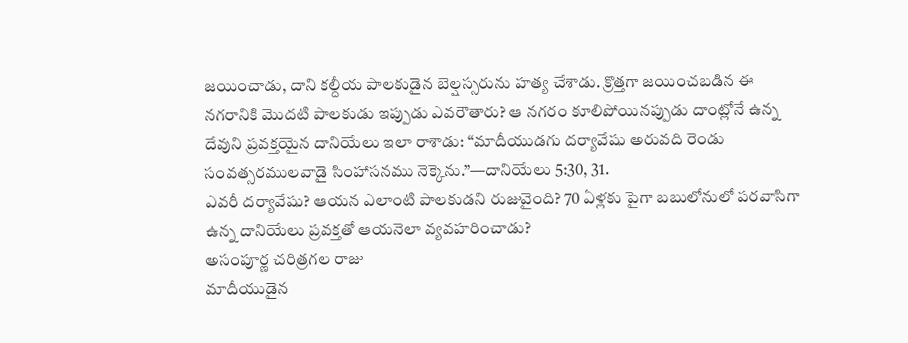జయించాడు, దాని కల్దీయ పాలకుడైన బెల్షస్సరును హత్య చేశాడు. క్రొత్తగా జయించబడిన ఈ నగరానికి మొదటి పాలకుడు ఇప్పుడు ఎవరౌతారు? ఆ నగరం కూలిపోయినప్పుడు దాంట్లోనే ఉన్న దేవుని ప్రవక్తయైన దానియేలు ఇలా రాశాడు: “మాదీయుడగు దర్యావేషు అరువది రెండు సంవత్సరములవాడై సింహాసనము నెక్కెను.”—దానియేలు 5:30, 31.
ఎవరీ దర్యావేషు? ఆయన ఎలాంటి పాలకుడని రుజువైంది? 70 ఏళ్లకు పైగా బబులోనులో పరవాసిగా ఉన్న దానియేలు ప్రవక్తతో ఆయనెలా వ్యవహరించాడు?
అసంపూర్ణ చరిత్రగల రాజు
మాదీయుడైన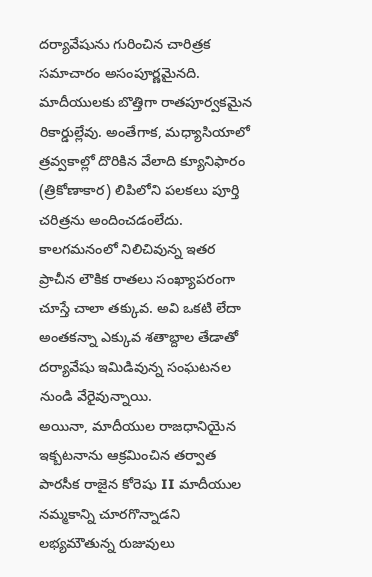దర్యావేషును గురించిన చారిత్రక సమాచారం అసంపూర్ణమైనది. మాదీయులకు బొత్తిగా రాతపూర్వకమైన రికార్డుల్లేవు. అంతేగాక, మధ్యాసియాలో త్రవ్వకాల్లో దొరికిన వేలాది క్యూనిఫారం (త్రికోణాకార) లిపిలోని పలకలు పూర్తి చరిత్రను అందించడంలేదు. కాలగమనంలో నిలిచివున్న ఇతర ప్రాచీన లౌకిక రాతలు సంఖ్యాపరంగా చూస్తే చాలా తక్కువ. అవి ఒకటి లేదా అంతకన్నా ఎక్కువ శతాబ్దాల తేడాతో దర్యావేషు ఇమిడివున్న సంఘటనల నుండి వేరైవున్నాయి.
అయినా, మాదీయుల రాజధానియైన ఇక్బటనాను ఆక్రమించిన తర్వాత పారసీక రాజైన కోరెషు II మాదీయుల నమ్మకాన్ని చూరగొన్నాడని లభ్యమౌతున్న రుజువులు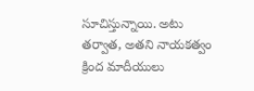సూచిస్తున్నాయి. అటు తర్వాత, అతని నాయకత్వం క్రింద మాదీయులు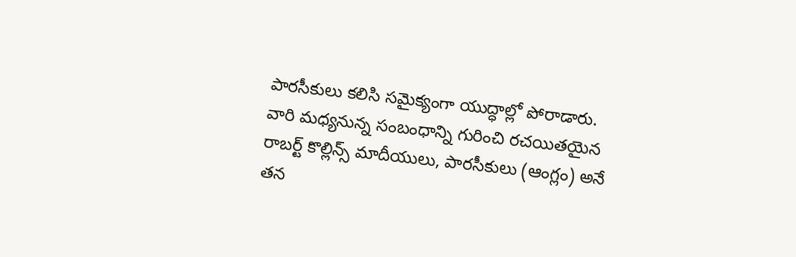పారసీకులు కలిసి సమైక్యంగా యుద్ధాల్లో పోరాడారు. వారి మధ్యనున్న సంబంధాన్ని గురించి రచయితయైన రాబర్ట్ కొల్లిన్స్ మాదీయులు, పారసీకులు (ఆంగ్లం) అనే తన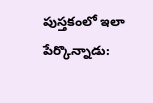పుస్తకంలో ఇలా పేర్కొన్నాడు: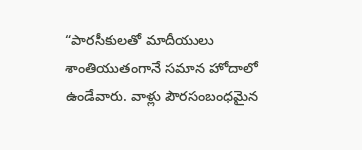“పారసీకులతో మాదీయులు శాంతియుతంగానే సమాన హోదాలో ఉండేవారు. వాళ్లు పౌరసంబంధమైన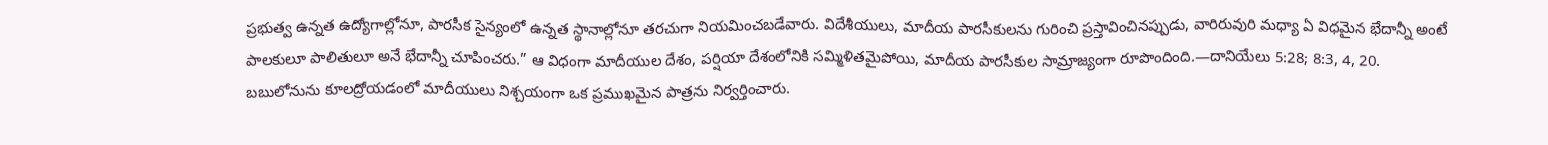ప్రభుత్వ ఉన్నత ఉద్యోగాల్లోనూ, పారసీక సైన్యంలో ఉన్నత స్థానాల్లోనూ తరచుగా నియమించబడేవారు. విదేశీయులు, మాదీయ పారసీకులను గురించి ప్రస్తావించినప్పుడు, వారిరువురి మధ్యా ఏ విధమైన భేదాన్నీ అంటే పాలకులూ పాలితులూ అనే భేదాన్నీ చూపించరు.” ఆ విధంగా మాదీయుల దేశం, పర్షియా దేశంలోనికి సమ్మిళితమైపోయి, మాదీయ పారసీకుల సామ్రాజ్యంగా రూపొందింది.—దానియేలు 5:28; 8:3, 4, 20.
బబులోనును కూలద్రోయడంలో మాదీయులు నిశ్చయంగా ఒక ప్రముఖమైన పాత్రను నిర్వర్తించారు.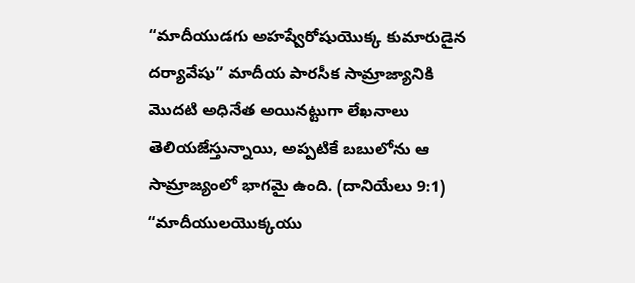“మాదీయుడగు అహష్వేరోషుయొక్క కుమారుడైన దర్యావేషు” మాదీయ పారసీక సామ్రాజ్యానికి మొదటి అధినేత అయినట్టుగా లేఖనాలు తెలియజేస్తున్నాయి, అప్పటికే బబులోను ఆ సామ్రాజ్యంలో భాగమై ఉంది. (దానియేలు 9:1) “మాదీయులయొక్కయు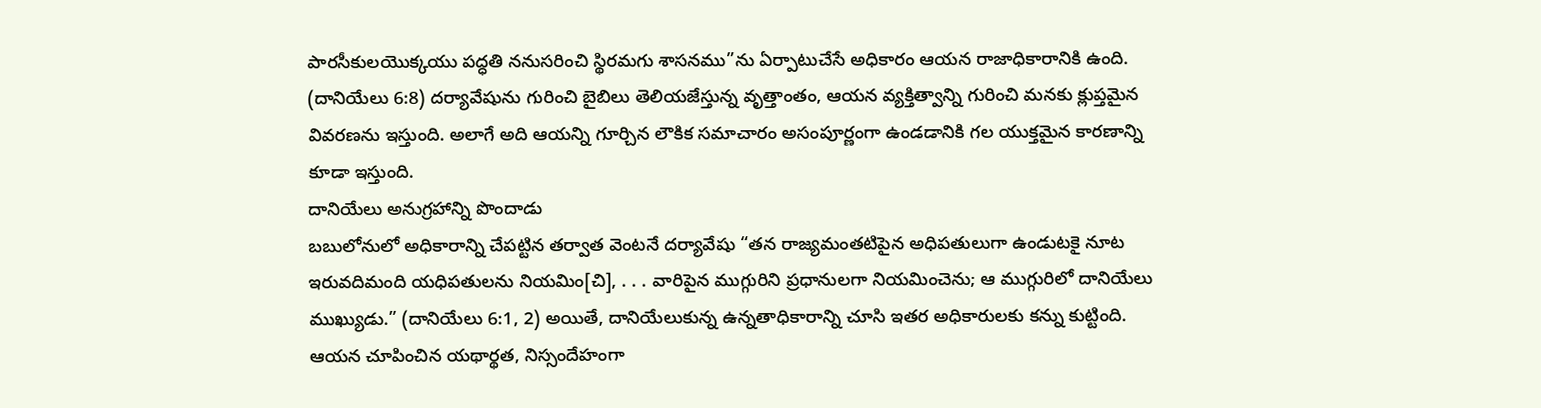పారసీకులయొక్కయు పద్ధతి ననుసరించి స్థిరమగు శాసనము”ను ఏర్పాటుచేసే అధికారం ఆయన రాజాధికారానికి ఉంది. (దానియేలు 6:8) దర్యావేషును గురించి బైబిలు తెలియజేస్తున్న వృత్తాంతం, ఆయన వ్యక్తిత్వాన్ని గురించి మనకు క్లుప్తమైన వివరణను ఇస్తుంది. అలాగే అది ఆయన్ని గూర్చిన లౌకిక సమాచారం అసంపూర్ణంగా ఉండడానికి గల యుక్తమైన కారణాన్ని కూడా ఇస్తుంది.
దానియేలు అనుగ్రహాన్ని పొందాడు
బబులోనులో అధికారాన్ని చేపట్టిన తర్వాత వెంటనే దర్యావేషు “తన రాజ్యమంతటిపైన అధిపతులుగా ఉండుటకై నూట ఇరువదిమంది యధిపతులను నియమిం[చి], . . . వారిపైన ముగ్గురిని ప్రధానులగా నియమించెను; ఆ ముగ్గురిలో దానియేలు ముఖ్యుడు.” (దానియేలు 6:1, 2) అయితే, దానియేలుకున్న ఉన్నతాధికారాన్ని చూసి ఇతర అధికారులకు కన్ను కుట్టింది. ఆయన చూపించిన యథార్థత, నిస్సందేహంగా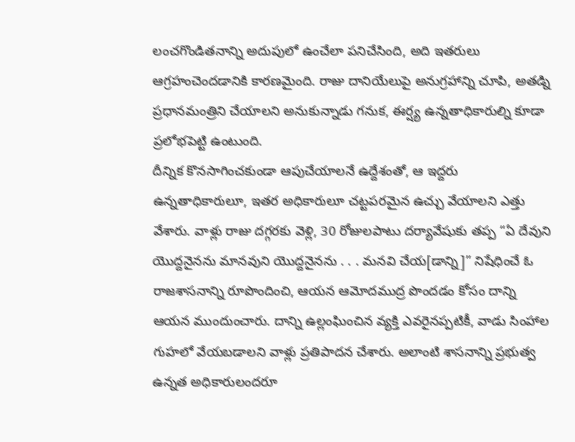లంచగొండితనాన్ని అదుపులో ఉంచేలా పనిచేసింది, అది ఇతరులు ఆగ్రహంచెందడానికి కారణమైంది. రాజు దానియేలుపై అనుగ్రహాన్ని చూపి, అతడ్ని ప్రధానమంత్రిని చేయాలని అనుకున్నాడు గనుక, ఈర్ష్య ఉన్నతాధికారుల్ని కూడా ప్రలోభపెట్టి ఉంటుంది.
దీన్నిక కొనసాగించకుండా ఆపుచేయాలనే ఉద్దేశంతో, ఆ ఇద్దరు ఉన్నతాధికారులూ, ఇతర అధికారులూ చట్టపరమైన ఉచ్చు వేయాలని ఎత్తు వేశారు. వాళ్లు రాజు దగ్గరకు వెళ్లి, 30 రోజులపాటు దర్యావేషుకు తప్ప “ఏ దేవుని యొద్దనైనను మానవుని యొద్దనైనను . . . మనవి చేయ[డాన్ని]” నిషేధించే ఓ రాజశాసనాన్ని రూపొందించి, ఆయన ఆమోదముద్ర పొందడం కోసం దాన్ని ఆయన ముందుంచారు. దాన్ని ఉల్లంఘించిన వ్యక్తి ఎవరైనప్పటికీ, వాడు సింహాల గుహలో వేయబడాలని వాళ్లు ప్రతిపాదన చేశారు. అలాంటి శాసనాన్ని ప్రభుత్వ ఉన్నత అధికారులందరూ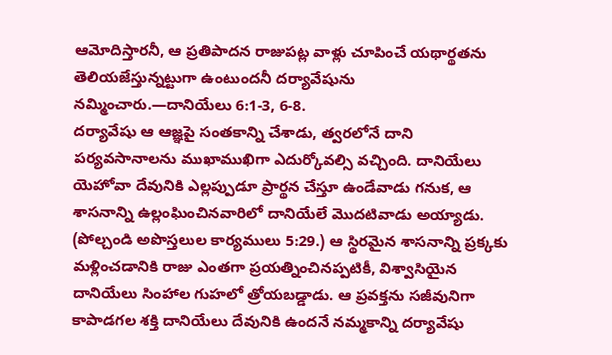ఆమోదిస్తారనీ, ఆ ప్రతిపాదన రాజుపట్ల వాళ్లు చూపించే యథార్థతను తెలియజేస్తున్నట్టుగా ఉంటుందనీ దర్యావేషును నమ్మించారు.—దానియేలు 6:1-3, 6-8.
దర్యావేషు ఆ ఆజ్ఞపై సంతకాన్ని చేశాడు, త్వరలోనే దాని పర్యవసానాలను ముఖాముఖిగా ఎదుర్కోవల్సి వచ్చింది. దానియేలు యెహోవా దేవునికి ఎల్లప్పుడూ ప్రార్థన చేస్తూ ఉండేవాడు గనుక, ఆ శాసనాన్ని ఉల్లంఘించినవారిలో దానియేలే మొదటివాడు అయ్యాడు. (పోల్చండి అపొస్తలుల కార్యములు 5:29.) ఆ స్థిరమైన శాసనాన్ని ప్రక్కకు మళ్లించడానికి రాజు ఎంతగా ప్రయత్నించినప్పటికీ, విశ్వాసియైన దానియేలు సింహాల గుహలో త్రోయబడ్డాడు. ఆ ప్రవక్తను సజీవునిగా కాపాడగల శక్తి దానియేలు దేవునికి ఉందనే నమ్మకాన్ని దర్యావేషు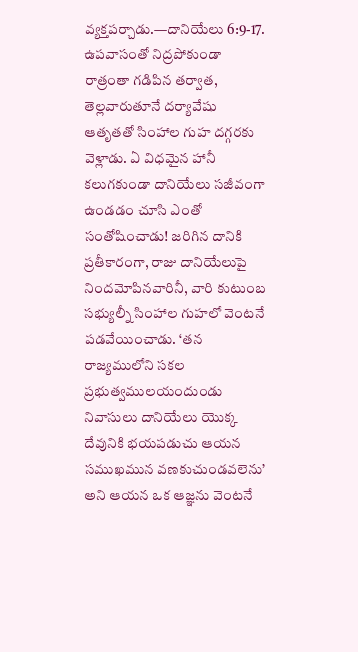వ్యక్తపర్చాడు.—దానియేలు 6:9-17.
ఉపవాసంతో నిద్రపోకుండా రాత్రంతా గడిపిన తర్వాత, తెల్లవారుతూనే దర్యావేషు ఆతృతతో సింహాల గుహ దగ్గరకు వెళ్లాడు. ఏ విధమైన హానీ కలుగకుండా దానియేలు సజీవంగా ఉండడం చూసి ఎంతో సంతోషించాడు! జరిగిన దానికి ప్రతీకారంగా, రాజు దానియేలుపై నిందమోపినవారినీ, వారి కుటుంబ సభ్యుల్నీ సింహాల గుహలో వెంటనే పడవేయించాడు. ‘తన రాజ్యములోని సకల ప్రభుత్వములయందుండు నివాసులు దానియేలు యొక్క దేవునికి భయపడుచు ఆయన సముఖమున వణకుచుండవలెను’ అని ఆయన ఒక ఆజ్ఞను వెంటనే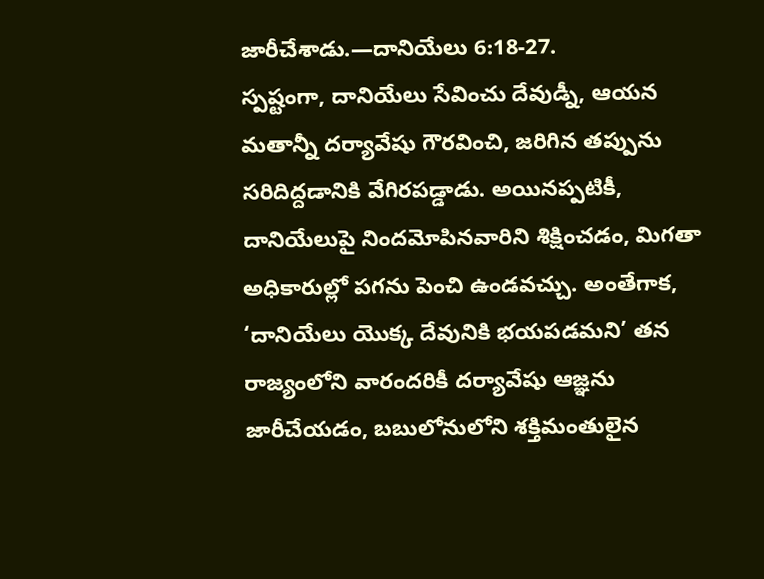జారీచేశాడు.—దానియేలు 6:18-27.
స్పష్టంగా, దానియేలు సేవించు దేవుడ్నీ, ఆయన మతాన్నీ దర్యావేషు గౌరవించి, జరిగిన తప్పును సరిదిద్దడానికి వేగిరపడ్డాడు. అయినప్పటికీ, దానియేలుపై నిందమోపినవారిని శిక్షించడం, మిగతా అధికారుల్లో పగను పెంచి ఉండవచ్చు. అంతేగాక, ‘దానియేలు యొక్క దేవునికి భయపడమని’ తన రాజ్యంలోని వారందరికీ దర్యావేషు ఆజ్ఞను జారీచేయడం, బబులోనులోని శక్తిమంతులైన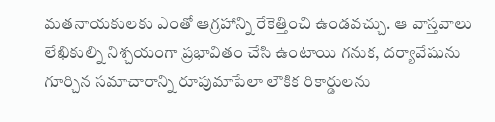మతనాయకులకు ఎంతో ఆగ్రహాన్ని రేకెత్తించి ఉండవచ్చు. ఆ వాస్తవాలు లేఖికుల్ని నిశ్చయంగా ప్రభావితం చేసి ఉంటాయి గనుక, దర్యావేషును గూర్చిన సమాచారాన్ని రూపుమాపేలా లౌకిక రికార్డులను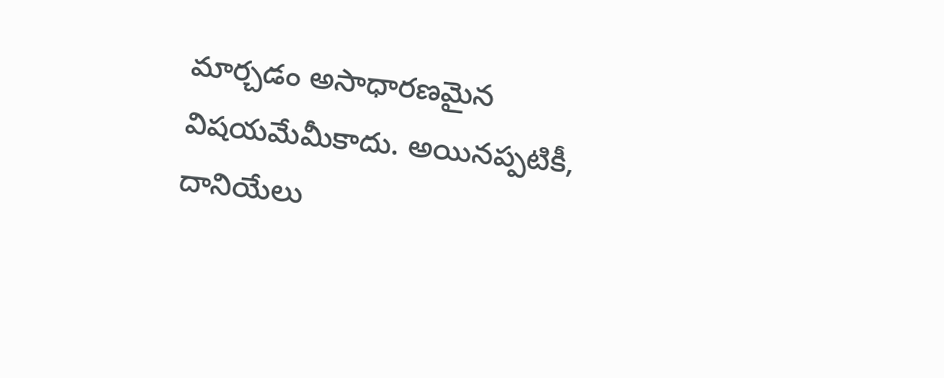మార్చడం అసాధారణమైన విషయమేమీకాదు. అయినప్పటికీ, దానియేలు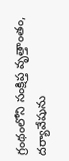గ్రంథంలోని సంక్షిప్త వృత్తాంతం, దర్యావేషును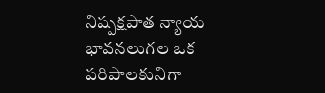నిష్పక్షపాత న్యాయ భావనలుగల ఒక పరిపాలకునిగా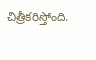చిత్రీకరిస్తోంది.